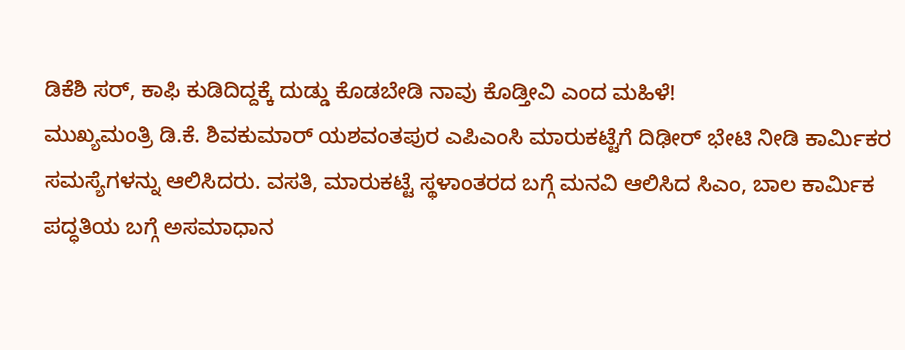ಡಿಕೆಶಿ ಸರ್, ಕಾಫಿ ಕುಡಿದಿದ್ದಕ್ಕೆ ದುಡ್ಡು ಕೊಡಬೇಡಿ ನಾವು ಕೊಡ್ತೀವಿ ಎಂದ ಮಹಿಳೆ!
ಮುಖ್ಯಮಂತ್ರಿ ಡಿ.ಕೆ. ಶಿವಕುಮಾರ್ ಯಶವಂತಪುರ ಎಪಿಎಂಸಿ ಮಾರುಕಟ್ಟೆಗೆ ದಿಢೀರ್ ಭೇಟಿ ನೀಡಿ ಕಾರ್ಮಿಕರ ಸಮಸ್ಯೆಗಳನ್ನು ಆಲಿಸಿದರು. ವಸತಿ, ಮಾರುಕಟ್ಟೆ ಸ್ಥಳಾಂತರದ ಬಗ್ಗೆ ಮನವಿ ಆಲಿಸಿದ ಸಿಎಂ, ಬಾಲ ಕಾರ್ಮಿಕ ಪದ್ಧತಿಯ ಬಗ್ಗೆ ಅಸಮಾಧಾನ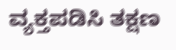ವ್ಯಕ್ತಪಡಿಸಿ ತಕ್ಷಣ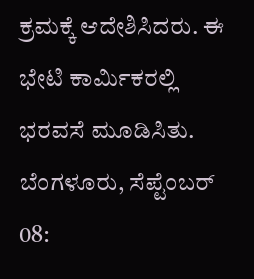ಕ್ರಮಕ್ಕೆ ಆದೇಶಿಸಿದರು. ಈ ಭೇಟಿ ಕಾರ್ಮಿಕರಲ್ಲಿ ಭರವಸೆ ಮೂಡಿಸಿತು.
ಬೆಂಗಳೂರು, ಸೆಪ್ಟೆಂಬರ್ 08: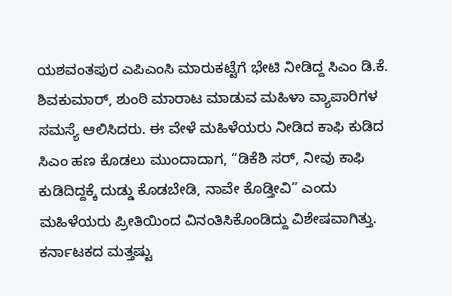ಯಶವಂತಪುರ ಎಪಿಎಂಸಿ ಮಾರುಕಟ್ಟೆಗೆ ಭೇಟಿ ನೀಡಿದ್ದ ಸಿಎಂ ಡಿ.ಕೆ. ಶಿವಕುಮಾರ್, ಶುಂಠಿ ಮಾರಾಟ ಮಾಡುವ ಮಹಿಳಾ ವ್ಯಾಪಾರಿಗಳ ಸಮಸ್ಯೆ ಆಲಿಸಿದರು. ಈ ವೇಳೆ ಮಹಿಳೆಯರು ನೀಡಿದ ಕಾಫಿ ಕುಡಿದ ಸಿಎಂ ಹಣ ಕೊಡಲು ಮುಂದಾದಾಗ, “ಡಿಕೆಶಿ ಸರ್, ನೀವು ಕಾಫಿ ಕುಡಿದಿದ್ದಕ್ಕೆ ದುಡ್ಡು ಕೊಡಬೇಡಿ, ನಾವೇ ಕೊಡ್ತೀವಿ” ಎಂದು ಮಹಿಳೆಯರು ಪ್ರೀತಿಯಿಂದ ವಿನಂತಿಸಿಕೊಂಡಿದ್ದು ವಿಶೇಷವಾಗಿತ್ತು.
ಕರ್ನಾಟಕದ ಮತ್ತಷ್ಟು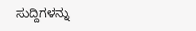ಸುದ್ದಿಗಳನ್ನು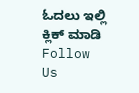ಓದಲು ಇಲ್ಲಿ ಕ್ಲಿಕ್ ಮಾಡಿ
Follow Us